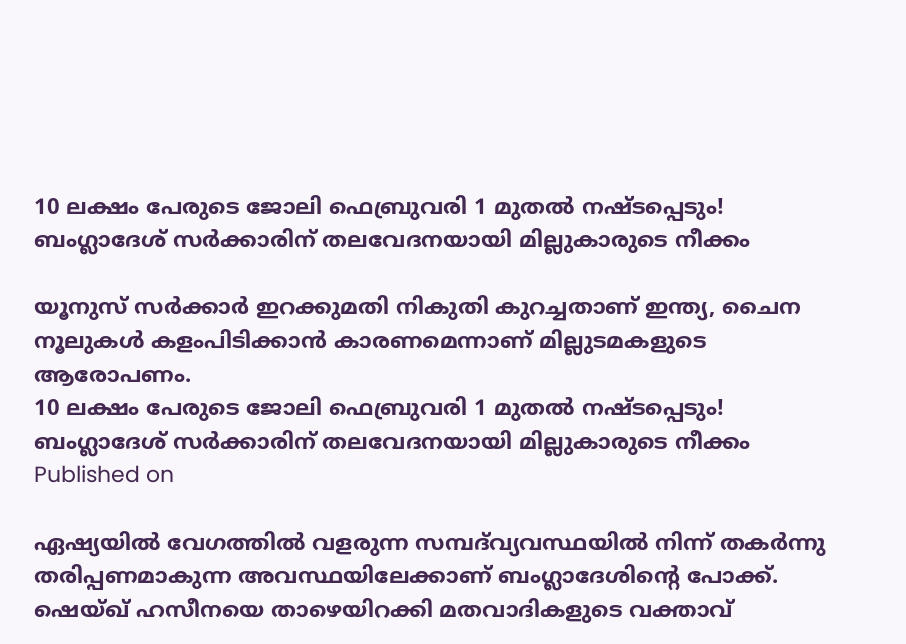10 ലക്ഷം പേരുടെ ജോലി ഫെബ്രുവരി 1 മുതല്‍ നഷ്ടപ്പെടും! ബംഗ്ലാദേശ് സര്‍ക്കാരിന് തലവേദനയായി മില്ലുകാരുടെ നീക്കം

യൂനുസ് സര്‍ക്കാര്‍ ഇറക്കുമതി നികുതി കുറച്ചതാണ് ഇന്ത്യ, ചൈന നൂലുകള്‍ കളംപിടിക്കാന്‍ കാരണമെന്നാണ് മില്ലുടമകളുടെ ആരോപണം.
10 ലക്ഷം പേരുടെ ജോലി ഫെബ്രുവരി 1 മുതല്‍ നഷ്ടപ്പെടും! ബംഗ്ലാദേശ് സര്‍ക്കാരിന് തലവേദനയായി മില്ലുകാരുടെ നീക്കം
Published on

ഏഷ്യയില്‍ വേഗത്തില്‍ വളരുന്ന സമ്പദ്‌വ്യവസ്ഥയില്‍ നിന്ന് തകര്‍ന്നു തരിപ്പണമാകുന്ന അവസ്ഥയിലേക്കാണ് ബംഗ്ലാദേശിന്റെ പോക്ക്. ഷെയ്ഖ് ഹസീനയെ താഴെയിറക്കി മതവാദികളുടെ വക്താവ്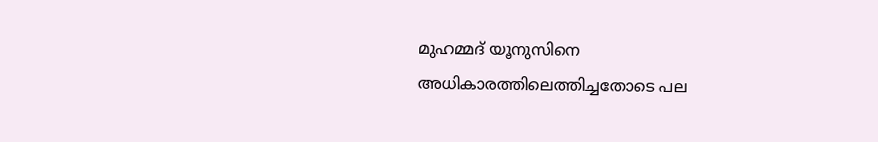മുഹമ്മദ് യൂനുസിനെ അധികാരത്തിലെത്തിച്ചതോടെ പല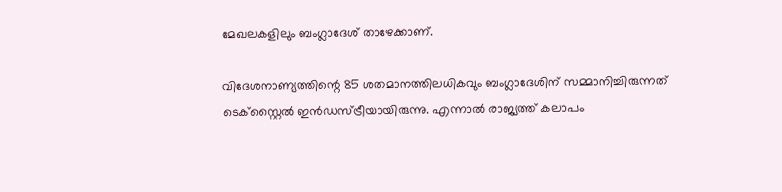മേഖലകളിലും ബംഗ്ലാദേശ് താഴേക്കാണ്.

വിദേശനാണ്യത്തിന്റെ 85 ശതമാനത്തിലധികവും ബംഗ്ലാദേശിന് സമ്മാനിച്ചിരുന്നത് ടെക്‌സ്റ്റൈല്‍ ഇന്‍ഡസ്ട്രീയായിരുന്നു. എന്നാല്‍ രാജ്യത്ത് കലാപം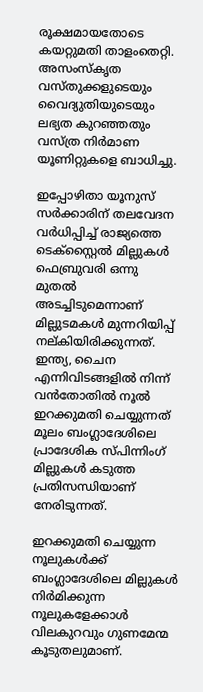രൂക്ഷമായതോടെ കയറ്റുമതി താളംതെറ്റി. അസംസ്‌കൃത വസ്തുക്കളുടെയും വൈദ്യുതിയുടെയും ലഭ്യത കുറഞ്ഞതും വസ്ത്ര നിര്‍മാണ യൂണിറ്റുകളെ ബാധിച്ചു.

ഇപ്പോഴിതാ യൂനുസ് സര്‍ക്കാരിന് തലവേദന വര്‍ധിപ്പിച്ച് രാജ്യത്തെ ടെക്‌സ്റ്റൈല്‍ മില്ലുകള്‍ ഫെബ്രുവരി ഒന്നു മുതല്‍ അടച്ചിടുമെന്നാണ് മില്ലുടമകള്‍ മുന്നറിയിപ്പ് നല്കിയിരിക്കുന്നത്. ഇന്ത്യ, ചൈന എന്നിവിടങ്ങളില്‍ നിന്ന് വന്‍തോതില്‍ നൂല്‍ ഇറക്കുമതി ചെയ്യുന്നത് മൂലം ബംഗ്ലാദേശിലെ പ്രാദേശിക സ്പിന്നിംഗ് മില്ലുകള്‍ കടുത്ത പ്രതിസന്ധിയാണ് നേരിടുന്നത്.

ഇറക്കുമതി ചെയ്യുന്ന നൂലുകള്‍ക്ക് ബംഗ്ലാദേശിലെ മില്ലുകള്‍ നിര്‍മിക്കുന്ന നൂലുകളേക്കാള്‍ വിലകുറവും ഗുണമേന്മ കൂടുതലുമാണ്.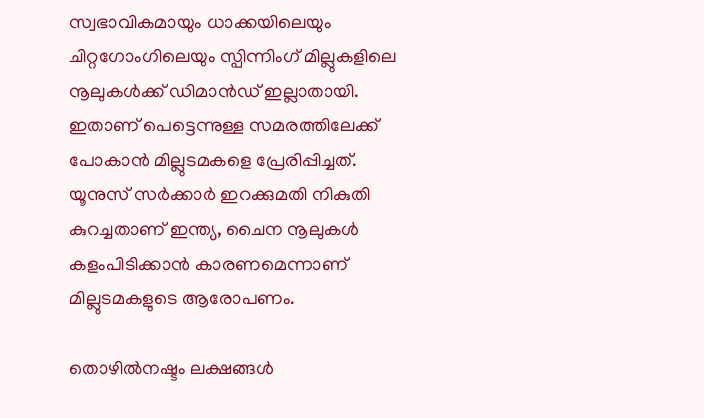സ്വഭാവികമായും ധാക്കയിലെയും ചിറ്റഗോംഗിലെയും സ്പിന്നിംഗ് മില്ലുകളിലെ നൂലുകള്‍ക്ക് ഡിമാന്‍ഡ് ഇല്ലാതായി. ഇതാണ് പെട്ടെന്നുള്ള സമരത്തിലേക്ക് പോകാന്‍ മില്ലുടമകളെ പ്രേരിപ്പിച്ചത്. യൂനുസ് സര്‍ക്കാര്‍ ഇറക്കുമതി നികുതി കുറച്ചതാണ് ഇന്ത്യ, ചൈന നൂലുകള്‍ കളംപിടിക്കാന്‍ കാരണമെന്നാണ് മില്ലുടമകളുടെ ആരോപണം.

തൊഴില്‍നഷ്ടം ലക്ഷങ്ങള്‍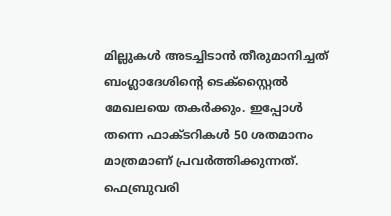മില്ലുകള്‍ അടച്ചിടാന്‍ തീരുമാനിച്ചത് ബംഗ്ലാദേശിന്റെ ടെക്‌സ്റ്റൈല്‍ മേഖലയെ തകര്‍ക്കും. ഇപ്പോള്‍ തന്നെ ഫാക്ടറികള്‍ 50 ശതമാനം മാത്രമാണ് പ്രവര്‍ത്തിക്കുന്നത്. ഫെബ്രുവരി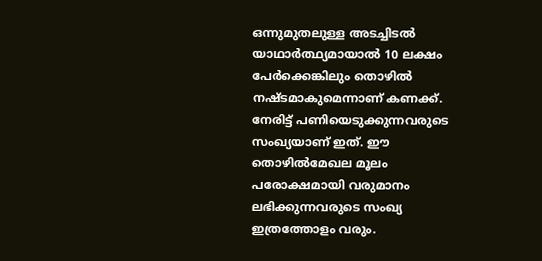ഒന്നുമുതലുള്ള അടച്ചിടല്‍ യാഥാര്‍ത്ഥ്യമായാല്‍ 10 ലക്ഷം പേര്‍ക്കെങ്കിലും തൊഴില്‍ നഷ്ടമാകുമെന്നാണ് കണക്ക്. നേരിട്ട് പണിയെടുക്കുന്നവരുടെ സംഖ്യയാണ് ഇത്. ഈ തൊഴില്‍മേഖല മൂലം പരോക്ഷമായി വരുമാനം ലഭിക്കുന്നവരുടെ സംഖ്യ ഇത്രത്തോളം വരും.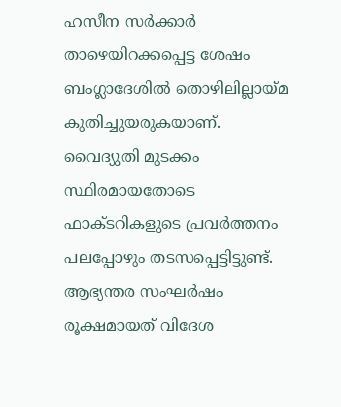ഹസീന സര്‍ക്കാര്‍ താഴെയിറക്കപ്പെട്ട ശേഷം ബംഗ്ലാദേശില്‍ തൊഴിലില്ലായ്മ കുതിച്ചുയരുകയാണ്. വൈദ്യുതി മുടക്കം സ്ഥിരമായതോടെ ഫാക്ടറികളുടെ പ്രവര്‍ത്തനം പലപ്പോഴും തടസപ്പെട്ടിട്ടുണ്ട്. ആഭ്യന്തര സംഘര്‍ഷം രൂക്ഷമായത് വിദേശ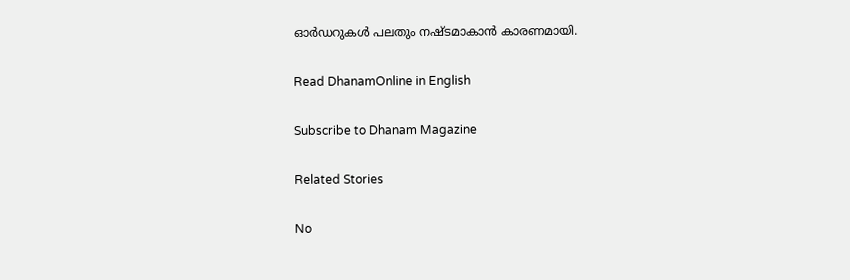ഓര്‍ഡറുകള്‍ പലതും നഷ്ടമാകാന്‍ കാരണമായി.

Read DhanamOnline in English

Subscribe to Dhanam Magazine

Related Stories

No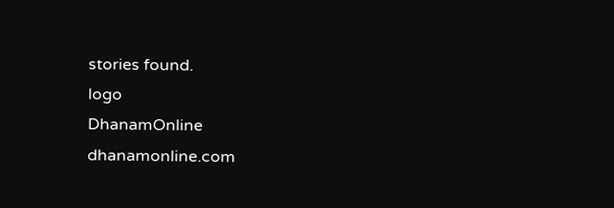stories found.
logo
DhanamOnline
dhanamonline.com